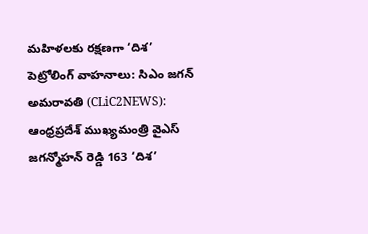మహిళలకు రక్షణగా ‘దిశ’ పెట్రోలింగ్ వాహనాలు: సిఎం జగన్
అమరావతి (CLiC2NEWS): ఆంధ్రప్రదేశ్ ముఖ్యమంత్రి వైఎస్ జగన్మోహన్ రెడ్డి 163 ‘దిశ’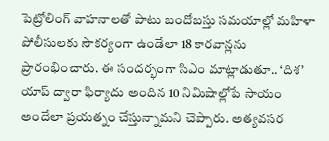పెట్రోలింగ్ వాహనాలతో పాటు బందోబస్తు సమయాల్లో మహిళా పోలీసులకు సౌకర్యంగా ఉండేలా 18 కారవాన్లను ప్రారంభించారు. ఈ సందర్భంగా సిఎం మాట్లాడుతూ.. ‘దిశ’ యాప్ ద్వారా ఫిర్యాదు అందిన 10 నిమిషాల్లోపే సాయం అందేలా ప్రయత్నం చేస్తున్నామని చెప్పారు. అత్యవసర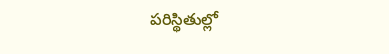పరిస్థితుల్లో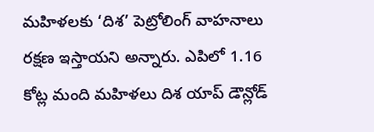మహిళలకు ‘దిశ’ పెట్రోలింగ్ వాహనాలు రక్షణ ఇస్తాయని అన్నారు. ఎపిలో 1.16 కోట్ల మంది మహిళలు దిశ యాప్ డౌన్లోడ్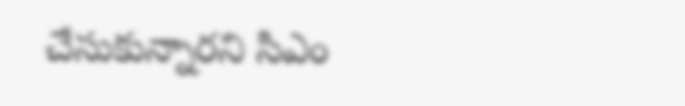చేసుకున్నారని సిఎం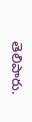తెలిపారు.